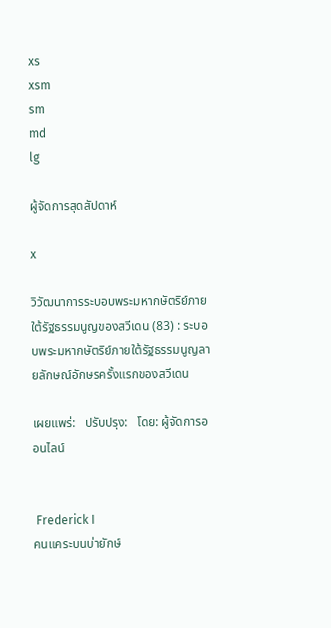xs
xsm
sm
md
lg

ผู้จัดการสุดสัปดาห์

x

วิวัฒนาการระบอบพระมหากษัตริย์ภายใต้รัฐธรรมนูญของสวีเดน (83) : ระบอบพระมหากษัตริย์ภายใต้รัฐธรรมนูญลายลักษณ์อักษรครั้งแรกของสวีเดน

เผยแพร่:   ปรับปรุง:   โดย: ผู้จัดการออนไลน์


 Frederick I
คนแคระบนบ่ายักษ์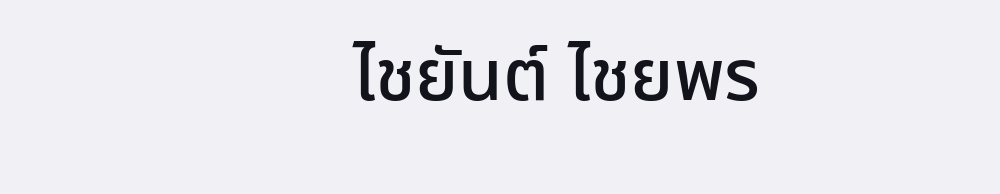ไชยันต์ ไชยพร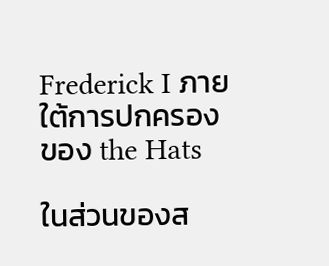Frederick I ภายใต้การปกครองของ the Hats

ในส่วนของส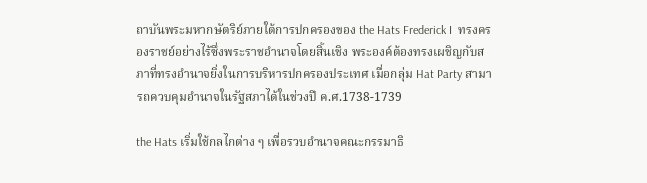ถาบันพระมหากษัตริย์ภายใต้การปกครองของ the Hats Frederick I  ทรงครองราชย์อย่างไร้ซึ่งพระราชอำนาจโดยสิ้นเชิง พระองค์ต้องทรงเผชิญกับสภาที่ทรงอำนาจยิ่งในการบริหารปกครองประเทศ เมื่อกลุ่ม Hat Party สามารถควบคุมอำนาจในรัฐสภาได้ในช่วงปี ค.ศ.1738-1739

the Hats เริ่มใช้กลไกต่าง ๆ เพื่อรวบอำนาจคณะกรรมาธิ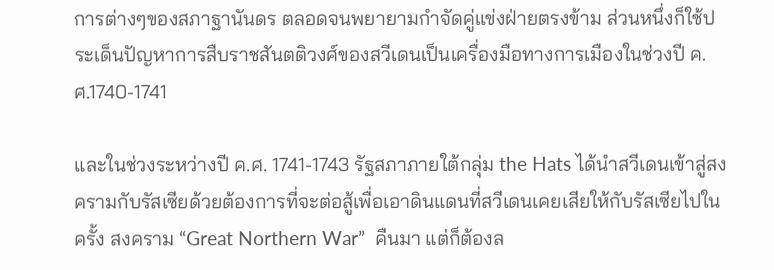การต่างๆของสภาฐานันดร ตลอดจนพยายามกำจัดคู่แข่งฝ่ายตรงข้าม ส่วนหนึ่งก็ใช้ประเด็นปัญหาการสืบราชสันตติวงศ์ของสวีเดนเป็นเครื่องมือทางการเมืองในช่วงปี ค.ศ.1740-1741

และในช่วงระหว่างปี ค.ศ. 1741-1743 รัฐสภาภายใต้กลุ่ม the Hats ได้นำสวีเดนเข้าสู่สงครามกับรัสเซียด้วยต้องการที่จะต่อสู้เพื่อเอาดินแดนที่สวีเดนเคยเสียให้กับรัสเซียไปในครั้ง สงคราม “Great Northern War”  คืนมา แต่ก็ต้องล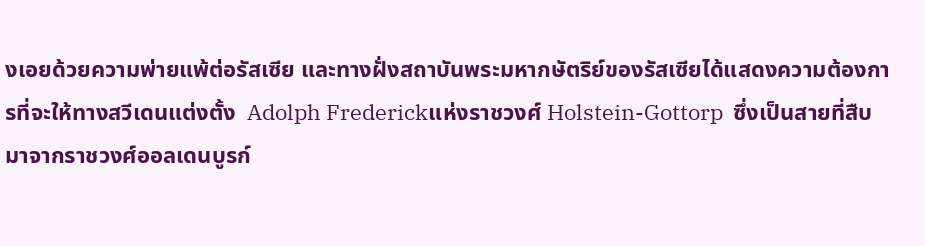งเอยด้วยความพ่ายแพ้ต่อรัสเซีย และทางฝั่งสถาบันพระมหากษัตริย์ของรัสเซียได้แสดงความต้องการที่จะให้ทางสวีเดนแต่งตั้ง  Adolph Frederickแห่งราชวงศ์ Holstein-Gottorp  ซึ่งเป็นสายที่สืบมาจากราชวงศ์ออลเดนบูรก์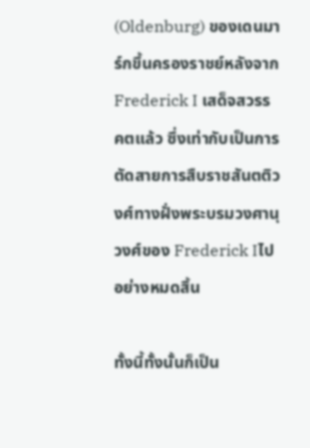(Oldenburg) ของเดนมาร์กขึ้นครองราชย์หลังจาก Frederick I เสด็จสวรรคตแล้ว ซึ่งเท่ากับเป็นการตัดสายการสืบราชสันตติวงศ์ทางฝั่งพระบรมวงศานุวงศ์ของ Frederick Iไปอย่างหมดสิ้น

ทั้งนี้ทั้งนั้นก็เป็น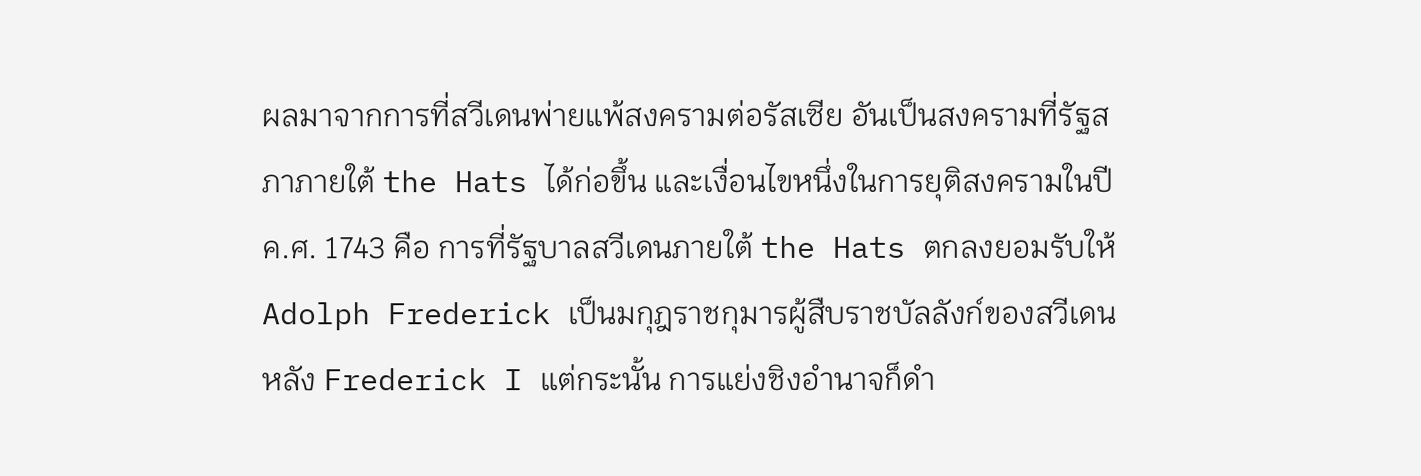ผลมาจากการที่สวีเดนพ่ายแพ้สงครามต่อรัสเซีย อันเป็นสงครามที่รัฐสภาภายใต้ the Hats ได้ก่อขึ้น และเงื่อนไขหนึ่งในการยุติสงครามในปี ค.ศ. 1743 คือ การที่รัฐบาลสวีเดนภายใต้ the Hats ตกลงยอมรับให้ Adolph Frederick เป็นมกุฎราชกุมารผู้สืบราชบัลลังก์ของสวีเดนหลัง Frederick I แต่กระนั้น การแย่งชิงอำนาจก็ดำ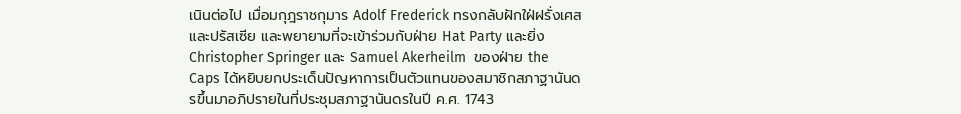เนินต่อไป เมื่อมกุฎราชกุมาร Adolf Frederick ทรงกลับฝักใฝ่ฝรั่งเศสและปรัสเซีย และพยายามที่จะเข้าร่วมกับฝ่าย Hat Party และยิ่ง Christopher Springer และ Samuel Akerheilm  ของฝ่าย the Caps ได้หยิบยกประเด็นปัญหาการเป็นตัวแทนของสมาชิกสภาฐานันดรขึ้นมาอภิปรายในที่ประชุมสภาฐานันดรในปี ค.ศ. 1743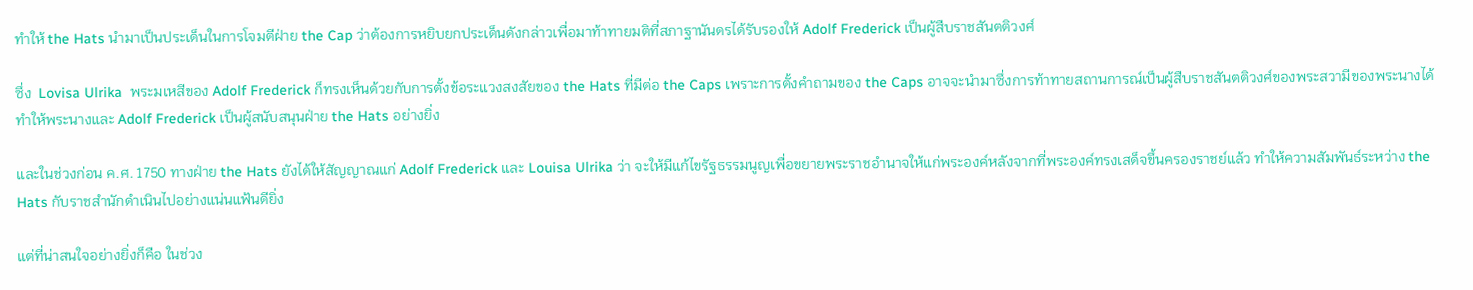ทำให้ the Hats นำมาเป็นประเด็นในการโจมตีฝ่าย the Cap ว่าต้องการหยิบยกประเด็นดังกล่าวเพื่อมาท้าทายมติที่สภาฐานันดรได้รับรองให้ Adolf Frederick เป็นผู้สืบราชสันตติวงศ์

ซึ่ง  Lovisa Ulrika  พระมเหสีของ Adolf Frederick ก็ทรงเห็นด้วยกับการตั้งข้อระแวงสงสัยของ the Hats ที่มีต่อ the Caps เพราะการตั้งคำถามของ the Caps อาจจะนำมาซึ่งการท้าทายสถานการณ์เป็นผู้สืบราชสันตติวงศ์ของพระสวามีของพระนางได้ ทำให้พระนางและ Adolf Frederick เป็นผู้สนับสนุนฝ่าย the Hats อย่างยิ่ง

และในช่วงก่อน ค.ศ. 1750 ทางฝ่าย the Hats ยังได้ให้สัญญาณแก่ Adolf Frederick และ Louisa Ulrika ว่า จะให้มีแก้ไขรัฐธรรมนูญเพื่อขยายพระราชอำนาจให้แก่พระองค์หลังจากที่พระองค์ทรงเสด็จขึ้นครองราชย์แล้ว ทำให้ความสัมพันธ์ระหว่าง the Hats กับราชสำนักดำเนินไปอย่างแน่นแฟ้นดียิ่ง

แต่ที่น่าสนใจอย่างยิ่งก็คือ ในช่วง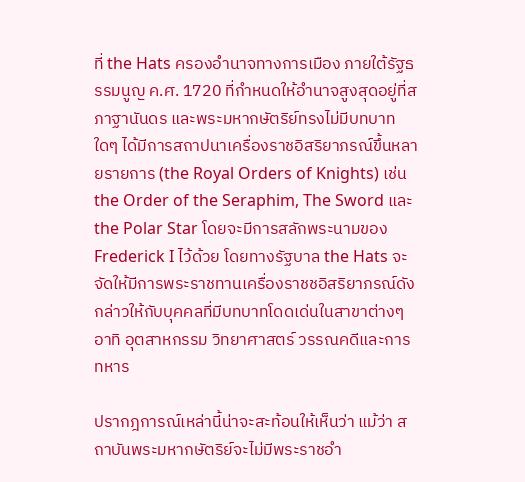ที่ the Hats ครองอำนาจทางการเมือง ภายใต้รัฐธรรมนูญ ค.ศ. 1720 ที่กำหนดให้อำนาจสูงสุดอยู่ที่สภาฐานันดร และพระมหากษัตริย์ทรงไม่มีบทบาทใดๆ ได้มีการสถาปนาเครื่องราชอิสริยาภรณ์ขึ้นหลายรายการ (the Royal Orders of Knights) เช่น the Order of the Seraphim, The Sword และ the Polar Star โดยจะมีการสลักพระนามของ Frederick I ไว้ด้วย โดยทางรัฐบาล the Hats จะจัดให้มีการพระราชทานเครื่องราชชอิสริยาภรณ์ดังกล่าวให้กับบุคคลที่มีบทบาทโดดเด่นในสาขาต่างๆ อาทิ อุตสาหกรรม วิทยาศาสตร์ วรรณคดีและการทหาร

ปรากฎการณ์เหล่านี้น่าจะสะท้อนให้เห็นว่า แม้ว่า สถาบันพระมหากษัตริย์จะไม่มีพระราชอำ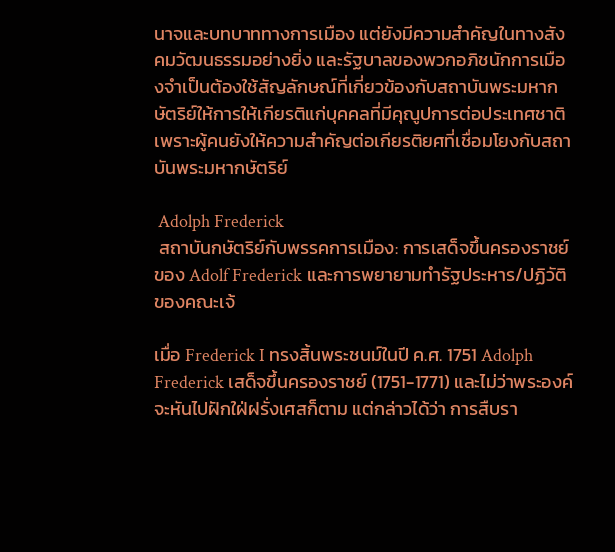นาจและบทบาททางการเมือง แต่ยังมีความสำคัญในทางสังคมวัฒนธรรมอย่างยิ่ง และรัฐบาลของพวกอภิชนักการเมืองจำเป็นต้องใช้สัญลักษณ์ที่เกี่ยวข้องกับสถาบันพระมหากษัตริย์ให้การให้เกียรติแก่บุคคลที่มีคุณูปการต่อประเทศชาติ เพราะผู้คนยังให้ความสำคัญต่อเกียรติยศที่เชื่อมโยงกับสถาบันพระมหากษัตริย์

 Adolph Frederick
 สถาบันกษัตริย์กับพรรคการเมือง: การเสด็จขึ้นครองราชย์ของ Adolf Frederick และการพยายามทำรัฐประหาร/ปฏิวัติของคณะเจ้

เมื่อ Frederick I ทรงสิ้นพระชนม์ในปี ค.ศ. 1751 Adolph Frederick เสด็จขึ้นครองราชย์ (1751-1771) และไม่ว่าพระองค์จะหันไปฝักใฝ่ฝรั่งเศสก็ตาม แต่กล่าวได้ว่า การสืบรา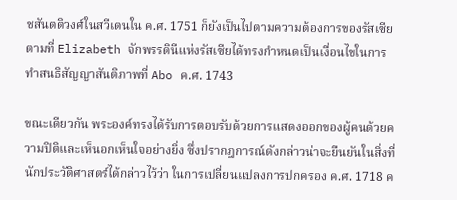ชสันตติวงศ์ในสวีเดนใน ค.ศ. 1751 ก็ยังเป็นไปตามความต้องการของรัสเซีย ตามที่ Elizabeth จักพรรดินีแห่งรัสเซียได้ทรงกำหนดเป็นเงื่อนไขในการทำสนธิสัญญาสันติภาพที่ Abo ค.ศ. 1743

ขณะเดียวกัน พระองค์ทรงได้รับการตอบรับด้วยการแสดงออกของผู้คนด้วยความปิติและเห็นอกเห็นใจอย่างยิ่ง ซึ่งปรากฎการณ์ดังกล่าวน่าจะยืนยันในสิ่งที่นักประวัติศาสตร์ได้กล่าวไว้ว่า ในการเปลี่ยนแปลงการปกครอง ค.ศ. 1718 ค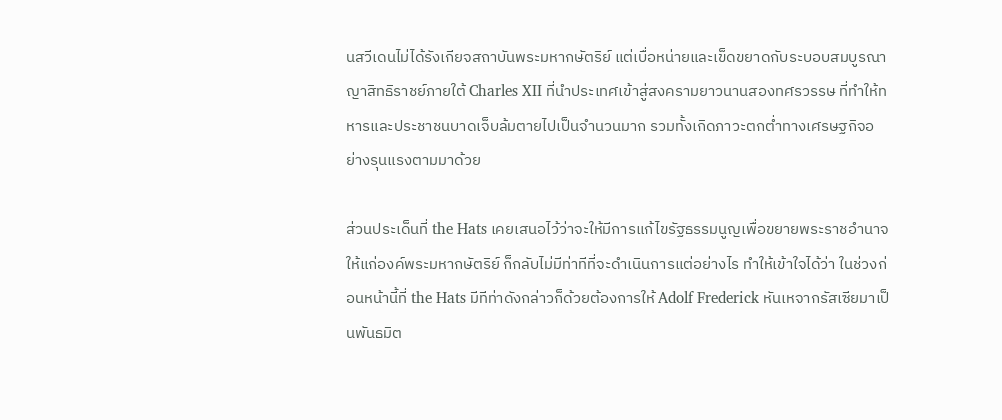นสวีเดนไม่ได้รังเกียจสถาบันพระมหากษัตริย์ แต่เบื่อหน่ายและเข็ดขยาดกับระบอบสมบูรณาญาสิทธิราชย์ภายใต้ Charles XII ที่นำประเทศเข้าสู่สงครามยาวนานสองทศรวรรษ ที่ทำให้ทหารและประชาชนบาดเจ็บล้มตายไปเป็นจำนวนมาก รวมทั้งเกิดภาวะตกต่ำทางเศรษฐกิจอย่างรุนแรงตามมาด้วย

ส่วนประเด็นที่ the Hats เคยเสนอไว้ว่าจะให้มีการแก้ไขรัฐธรรมนูญเพื่อขยายพระราชอำนาจให้แก่องค์พระมหากษัตริย์ ก็กลับไม่มีท่าทีที่จะดำเนินการแต่อย่างไร ทำให้เข้าใจได้ว่า ในช่วงก่อนหน้านี้ที่ the Hats มีทีท่าดังกล่าวก็ด้วยต้องการให้ Adolf Frederick หันเหจากรัสเซียมาเป็นพันธมิต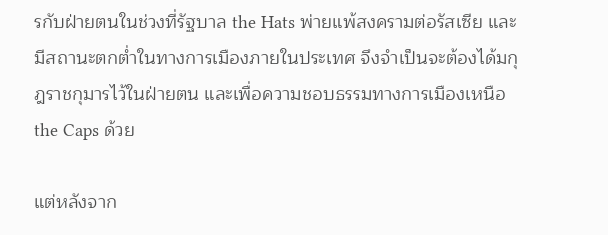รกับฝ่ายตนในช่วงที่รัฐบาล the Hats พ่ายแพ้สงครามต่อรัสเซีย และมีสถานะตกต่ำในทางการเมืองภายในประเทศ จึงจำเป็นจะต้องได้มกุฎราชกุมารไว้ในฝ่ายตน และเพื่อความชอบธรรมทางการเมืองเหนือ the Caps ด้วย

แต่หลังจาก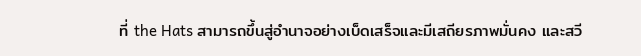ที่ the Hats สามารถขึ้นสู่อำนาจอย่างเบ็ดเสร็จและมีเสถียรภาพมั่นคง และสวี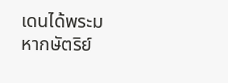เดนได้พระมหากษัตริย์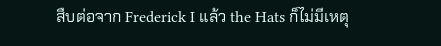สืบต่อจาก Frederick I แล้ว the Hats ก็ไม่มีเหตุ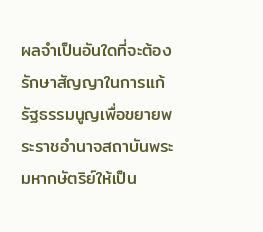ผลจำเป็นอันใดที่จะต้องรักษาสัญญาในการแก้รัฐธรรมนูญเพื่อขยายพระราชอำนาจสถาบันพระมหากษัตริย์ให้เป็น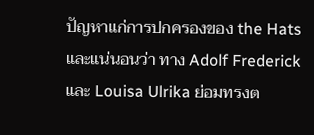ปัญหาแก่การปกครองของ the Hats และแน่นอนว่า ทาง Adolf Frederick และ Louisa Ulrika ย่อมทรงต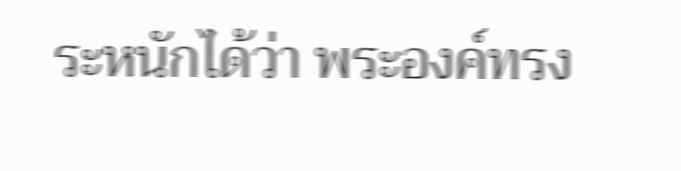ระหนักได้ว่า พระองค์ทรง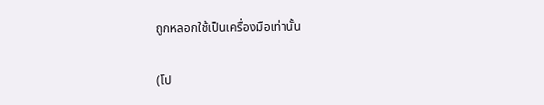ถูกหลอกใช้เป็นเครื่องมือเท่านั้น

(โป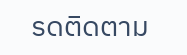รดติดตาม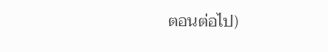ตอนต่อไป)